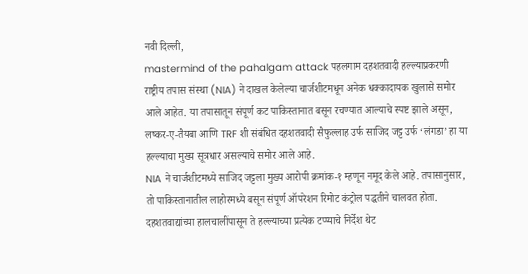नवी दिल्ली,
mastermind of the pahalgam attack पहलगाम दहशतवादी हल्ल्याप्रकरणी राष्ट्रीय तपास संस्था (NIA) ने दाखल केलेल्या चार्जशीटमधून अनेक धक्कादायक खुलासे समोर आले आहेत. या तपासातून संपूर्ण कट पाकिस्तानात बसून रचण्यात आल्याचे स्पष्ट झाले असून, लष्कर-ए-तैयबा आणि TRF शी संबंधित दहशतवादी सैफुल्लाह उर्फ साजिद जट्ट उर्फ ‘लंगडा’ हा या हल्ल्याचा मुख्य सूत्रधार असल्याचे समोर आले आहे.
NIA ने चार्जशीटमध्ये साजिद जट्टला मुख्य आरोपी क्रमांक-१ म्हणून नमूद केले आहे. तपासानुसार, तो पाकिस्तानातील लाहोरमध्ये बसून संपूर्ण ऑपरेशन रिमोट कंट्रोल पद्धतीने चालवत होता. दहशतवाद्यांच्या हालचालींपासून ते हल्ल्याच्या प्रत्येक टप्प्याचे निर्देश थेट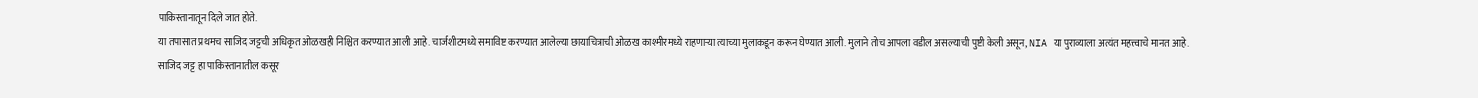पाकिस्तानातून दिले जात होते.
या तपासात प्रथमच साजिद जट्टची अधिकृत ओळखही निश्चित करण्यात आली आहे. चार्जशीटमध्ये समाविष्ट करण्यात आलेल्या छायाचित्राची ओळख काश्मीरमध्ये राहणाऱ्या त्याच्या मुलाकडून करून घेण्यात आली. मुलाने तोच आपला वडील असल्याची पुष्टी केली असून, NIA या पुराव्याला अत्यंत महत्त्वाचे मानत आहे.
साजिद जट्ट हा पाकिस्तानातील कसूर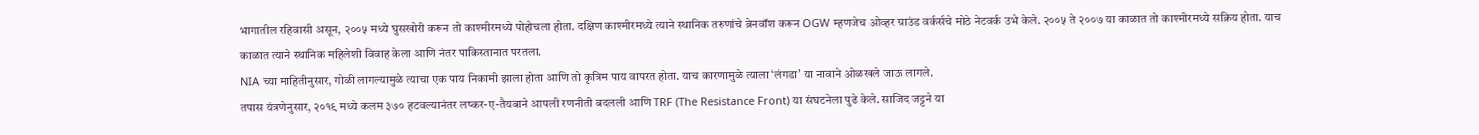भागातील रहिवासी असून, २००५ मध्ये घुसखोरी करून तो काश्मीरमध्ये पोहोचला होता. दक्षिण काश्मीरमध्ये त्याने स्थानिक तरुणांचे ब्रेनवॉश करून OGW म्हणजेच ओव्हर ग्राउंड वर्कर्सचे मोठे नेटवर्क उभे केले. २००५ ते २००७ या काळात तो काश्मीरमध्ये सक्रिय होता. याच काळात त्याने स्थानिक महिलेशी विवाह केला आणि नंतर पाकिस्तानात परतला.
NIA च्या माहितीनुसार, गोळी लागल्यामुळे त्याचा एक पाय निकामी झाला होता आणि तो कृत्रिम पाय वापरत होता. याच कारणामुळे त्याला ‘लंगडा’ या नावाने ओळखले जाऊ लागले.
तपास यंत्रणेनुसार, २०१९ मध्ये कलम ३७० हटवल्यानंतर लष्कर-ए-तैयबाने आपली रणनीती बदलली आणि TRF (The Resistance Front) या संघटनेला पुढे केले. साजिद जट्टने या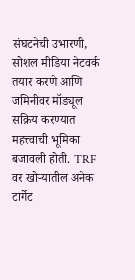संघटनेची उभारणी, सोशल मीडिया नेटवर्क तयार करणे आणि जमिनीवर मॉड्यूल सक्रिय करण्यात महत्त्वाची भूमिका बजावली होती. TRF वर खोऱ्यातील अनेक टार्गेट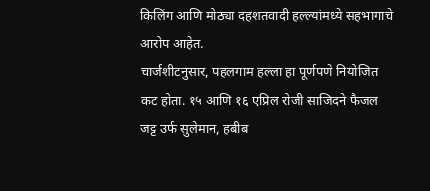किलिंग आणि मोठ्या दहशतवादी हल्ल्यांमध्ये सहभागाचे आरोप आहेत.
चार्जशीटनुसार, पहलगाम हल्ला हा पूर्णपणे नियोजित कट होता. १५ आणि १६ एप्रिल रोजी साजिदने फैजल जट्ट उर्फ सुलेमान, हबीब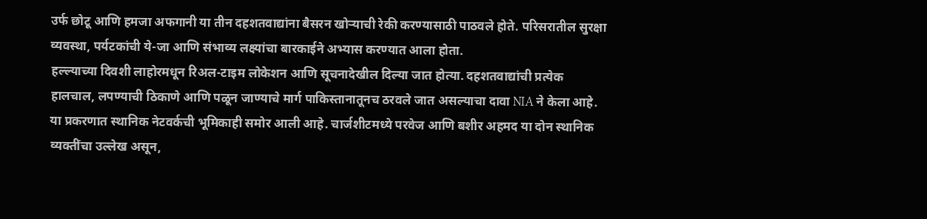उर्फ छोटू आणि हमजा अफगानी या तीन दहशतवाद्यांना बैसरन खोऱ्याची रेकी करण्यासाठी पाठवले होते. परिसरातील सुरक्षा व्यवस्था, पर्यटकांची ये-जा आणि संभाव्य लक्ष्यांचा बारकाईने अभ्यास करण्यात आला होता.
हल्ल्याच्या दिवशी लाहोरमधून रिअल-टाइम लोकेशन आणि सूचनादेखील दिल्या जात होत्या. दहशतवाद्यांची प्रत्येक हालचाल, लपण्याची ठिकाणे आणि पळून जाण्याचे मार्ग पाकिस्तानातूनच ठरवले जात असल्याचा दावा NIA ने केला आहे.
या प्रकरणात स्थानिक नेटवर्कची भूमिकाही समोर आली आहे. चार्जशीटमध्ये परवेज आणि बशीर अहमद या दोन स्थानिक व्यक्तींचा उल्लेख असून,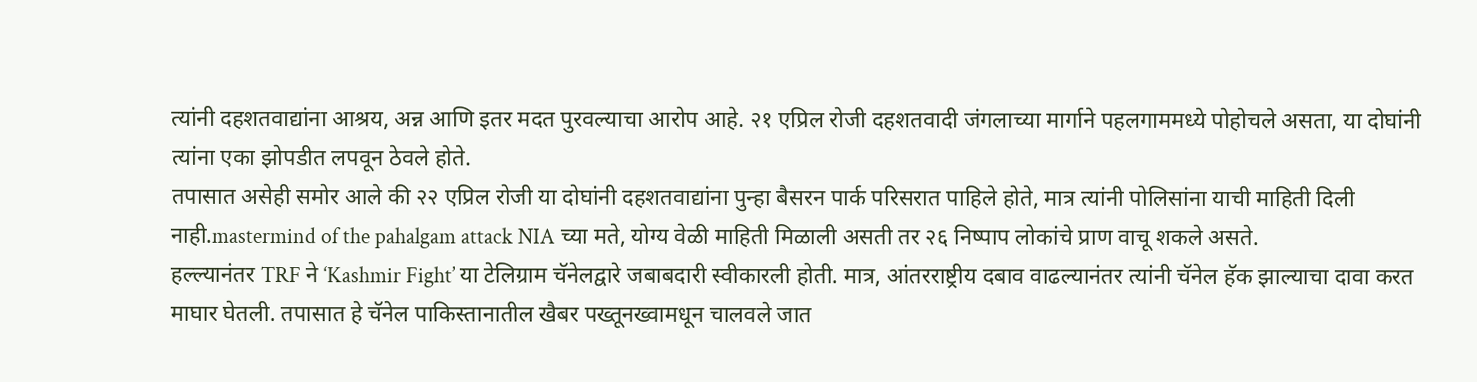त्यांनी दहशतवाद्यांना आश्रय, अन्न आणि इतर मदत पुरवल्याचा आरोप आहे. २१ एप्रिल रोजी दहशतवादी जंगलाच्या मार्गाने पहलगाममध्ये पोहोचले असता, या दोघांनी त्यांना एका झोपडीत लपवून ठेवले होते.
तपासात असेही समोर आले की २२ एप्रिल रोजी या दोघांनी दहशतवाद्यांना पुन्हा बैसरन पार्क परिसरात पाहिले होते, मात्र त्यांनी पोलिसांना याची माहिती दिली नाही.mastermind of the pahalgam attack NIA च्या मते, योग्य वेळी माहिती मिळाली असती तर २६ निष्पाप लोकांचे प्राण वाचू शकले असते.
हल्ल्यानंतर TRF ने ‘Kashmir Fight’ या टेलिग्राम चॅनेलद्वारे जबाबदारी स्वीकारली होती. मात्र, आंतरराष्ट्रीय दबाव वाढल्यानंतर त्यांनी चॅनेल हॅक झाल्याचा दावा करत माघार घेतली. तपासात हे चॅनेल पाकिस्तानातील खैबर पख्तूनख्वामधून चालवले जात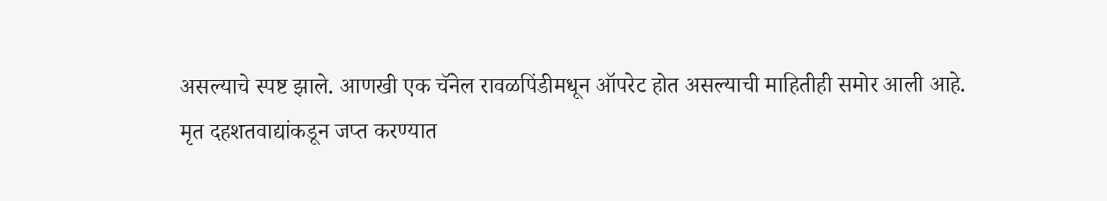असल्याचे स्पष्ट झाले. आणखी एक चॅनेल रावळपिंडीमधून ऑपरेट होत असल्याची माहितीही समोर आली आहे.
मृत दहशतवाद्यांकडून जप्त करण्यात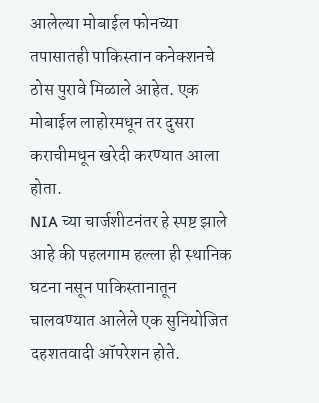आलेल्या मोबाईल फोनच्या तपासातही पाकिस्तान कनेक्शनचे ठोस पुरावे मिळाले आहेत. एक मोबाईल लाहोरमधून तर दुसरा कराचीमधून खरेदी करण्यात आला होता.
NIA च्या चार्जशीटनंतर हे स्पष्ट झाले आहे की पहलगाम हल्ला ही स्थानिक घटना नसून पाकिस्तानातून चालवण्यात आलेले एक सुनियोजित दहशतवादी ऑपरेशन होते.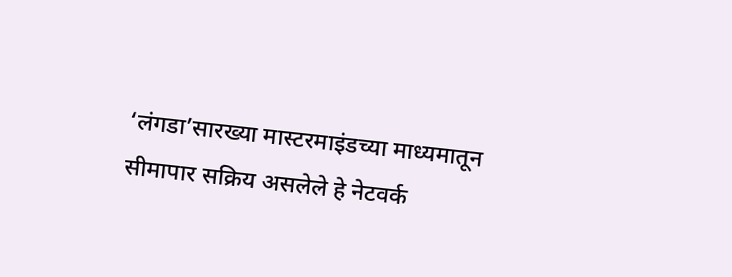‘लंगडा’सारख्या मास्टरमाइंडच्या माध्यमातून सीमापार सक्रिय असलेले हे नेटवर्क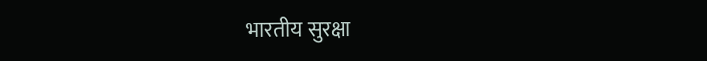भारतीय सुरक्षा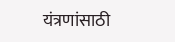यंत्रणांसाठी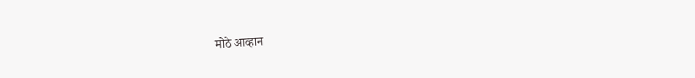मोठे आव्हान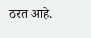ठरत आहे.